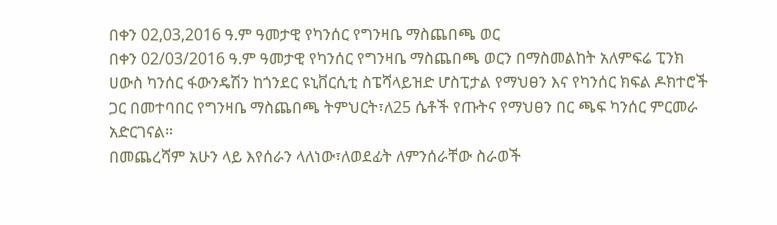በቀን 02,03,2016 ዓ.ም ዓመታዊ የካንሰር የግንዛቤ ማስጨበጫ ወር
በቀን 02/03/2016 ዓ.ም ዓመታዊ የካንሰር የግንዛቤ ማስጨበጫ ወርን በማስመልከት አለምፍሬ ፒንክ ሀውስ ካንሰር ፋውንዴሽን ከጎንደር ዩኒቨርሲቲ ስፔሻላይዝድ ሆስፒታል የማህፀን እና የካንሰር ክፍል ዶክተሮች ጋር በመተባበር የግንዛቤ ማስጨበጫ ትምህርት፣ለ25 ሴቶች የጡትና የማህፀን በር ጫፍ ካንሰር ምርመራ አድርገናል።
በመጨረሻም አሁን ላይ እየሰራን ላለነው፣ለወደፊት ለምንሰራቸው ስራወች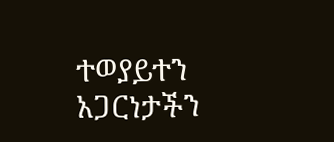ተወያይተን አጋርነታችን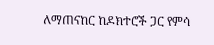ለማጠናከር ከዶክተሮች ጋር የምሳ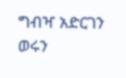ግብዣ አድርገን ወሩን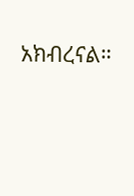አክብረናል።